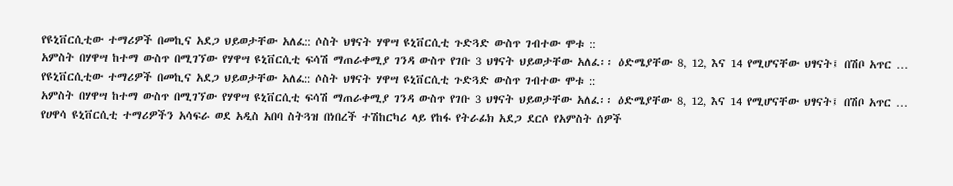የዩኒቨርሲቲው ተማሪዎች በመኪና አደጋ ህይወታቸው አለፈ:: ሶስት ህፃናት ሃዋሣ ዩኒቨርሲቲ ጉድጓድ ውስጥ ገብተው ሞቱ ::
አምስት በሃዋሣ ከተማ ውስጥ በሚገኘው የሃዋሣ ዩኒቨርሲቲ ፍሳሽ ማጠራቀሚያ ገንዳ ውስጥ የገቡ 3 ህፃናት ህይወታቸው አለፈ፡፡ ዕድሜያቸው 8‚ 12‚ እና 14 የሚሆናቸው ህፃናት፤ በሽቦ አጥር …
የዩኒቨርሲቲው ተማሪዎች በመኪና አደጋ ህይወታቸው አለፈ:: ሶስት ህፃናት ሃዋሣ ዩኒቨርሲቲ ጉድጓድ ውስጥ ገብተው ሞቱ ::
አምስት በሃዋሣ ከተማ ውስጥ በሚገኘው የሃዋሣ ዩኒቨርሲቲ ፍሳሽ ማጠራቀሚያ ገንዳ ውስጥ የገቡ 3 ህፃናት ህይወታቸው አለፈ፡፡ ዕድሜያቸው 8‚ 12‚ እና 14 የሚሆናቸው ህፃናት፤ በሽቦ አጥር …
የሀዋሳ ዩኒቨርሲቲ ተማሪዎችን አሳፍራ ወደ አዲስ አበባ ስትጓዝ በነበረች ተሽከርካሪ ላይ የከፋ የትራፊክ አደጋ ደርሶ የአምስት ሰዎች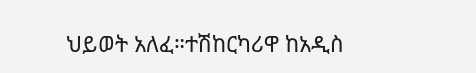ህይወት አለፈ።ተሽከርካሪዋ ከአዲስ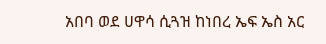አበባ ወደ ሀዋሳ ሲጓዝ ከነበረ ኤፍ ኤስ አር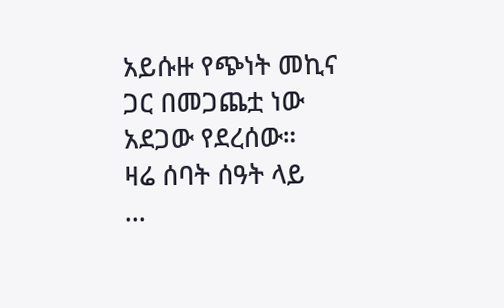አይሱዙ የጭነት መኪና ጋር በመጋጨቷ ነው አደጋው የደረሰው።
ዛሬ ሰባት ሰዓት ላይ
…